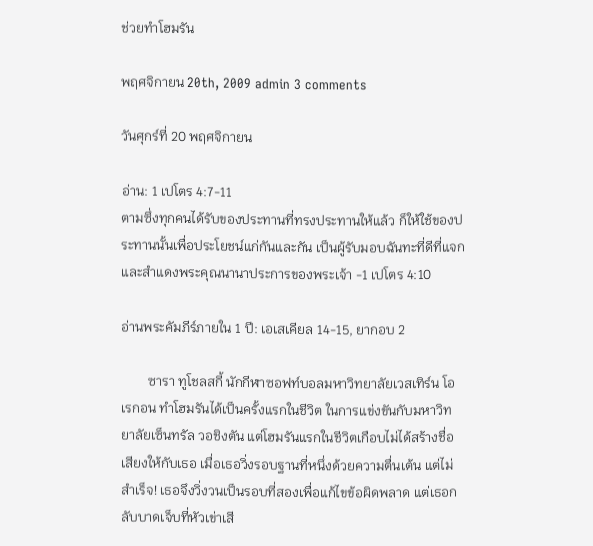ช่วยทำโฮมรัน

พฤศจิกายน 20th, 2009 admin 3 comments

วันศุกร์ที่ 20 พฤศจิกายน

อ่าน: 1 เปโตร 4:7-11
ตามซึ่งทุกคนได้รับของประทานที่ทรงประทานให้แล้ว ก็ให้ใช้ของประทานนั้นเพื่อประโยชน์แก่กันและกัน เป็นผู้รับมอบฉันทะที่ดีที่แจกและสำแดงพระคุณนานาประการของพระเจ้า -1 เปโตร 4:10

อ่านพระคัมภีร์ภายใน 1 ปี: เอเสเคียล 14-15, ยากอบ 2

        ซารา ทูโชลสกี้ นักกีฬาซอฟท์บอลมหาวิทยาลัยเวสเทิร์น โอเรกอน ทำโฮมรันได้เป็นครั้งแรกในชีวิต ในการแข่งขันกับมหาวิทยาลัยเซ็นทรัล วอชิงตัน แต่โฮมรันแรกในชีวิตเกือบไม่ได้สร้างชื่อเสียงให้กับเธอ เมื่อเธอวิ่งรอบฐานที่หนึ่งด้วยความตื่นเต้น แต่ไม่สำเร็จ! เธอจึงวิ่งวนเป็นรอบที่สองเพื่อแก้ไขข้อผิดพลาด แต่เธอกลับบาดเจ็บที่หัวเข่าเสี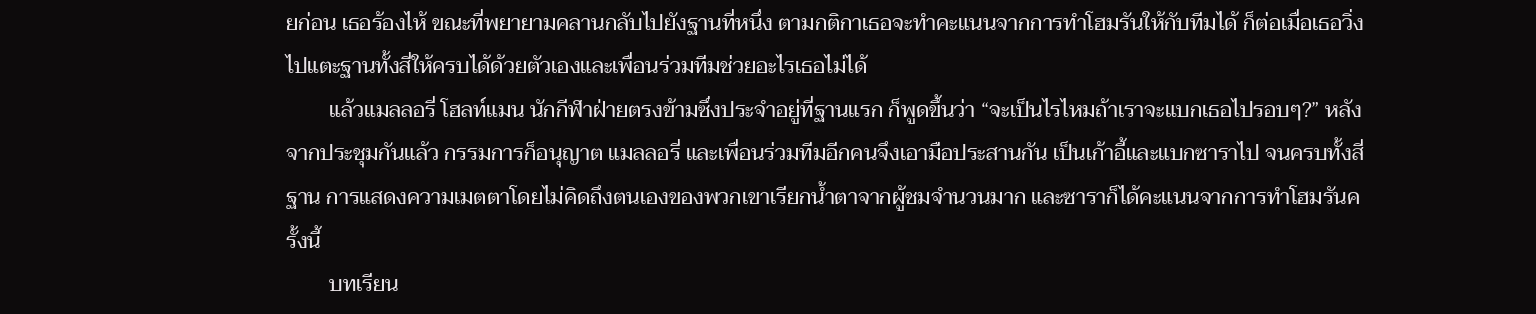ยก่อน เธอร้องไห้ ขณะที่พยายามคลานกลับไปยังฐานที่หนึ่ง ตามกติกาเธอจะทำคะแนนจากการทำโฮมรันให้กับทีมได้ ก็ต่อเมื่อเธอวิ่งไปแตะฐานทั้งสี่ให้ครบได้ด้วยตัวเองและเพื่อนร่วมทีมช่วยอะไรเธอไม่ได้
        แล้วแมลลอรี่ โฮลท์แมน นักกีฬาฝ่ายตรงข้ามซึ่งประจำอยู่ที่ฐานแรก ก็พูดขึ้นว่า “จะเป็นไรไหมถ้าเราจะแบกเธอไปรอบๆ?” หลังจากประชุมกันแล้ว กรรมการก็อนุญาต แมลลอรี่ และเพื่อนร่วมทีมอีกคนจึงเอามือประสานกัน เป็นเก้าอี้และแบกซาราไป จนครบทั้งสี่ฐาน การแสดงความเมตตาโดยไม่คิดถึงตนเองของพวกเขาเรียกน้ำตาจากผู้ชมจำนวนมาก และซาราก็ได้คะแนนจากการทำโฮมรันครั้งนี้
        บทเรียน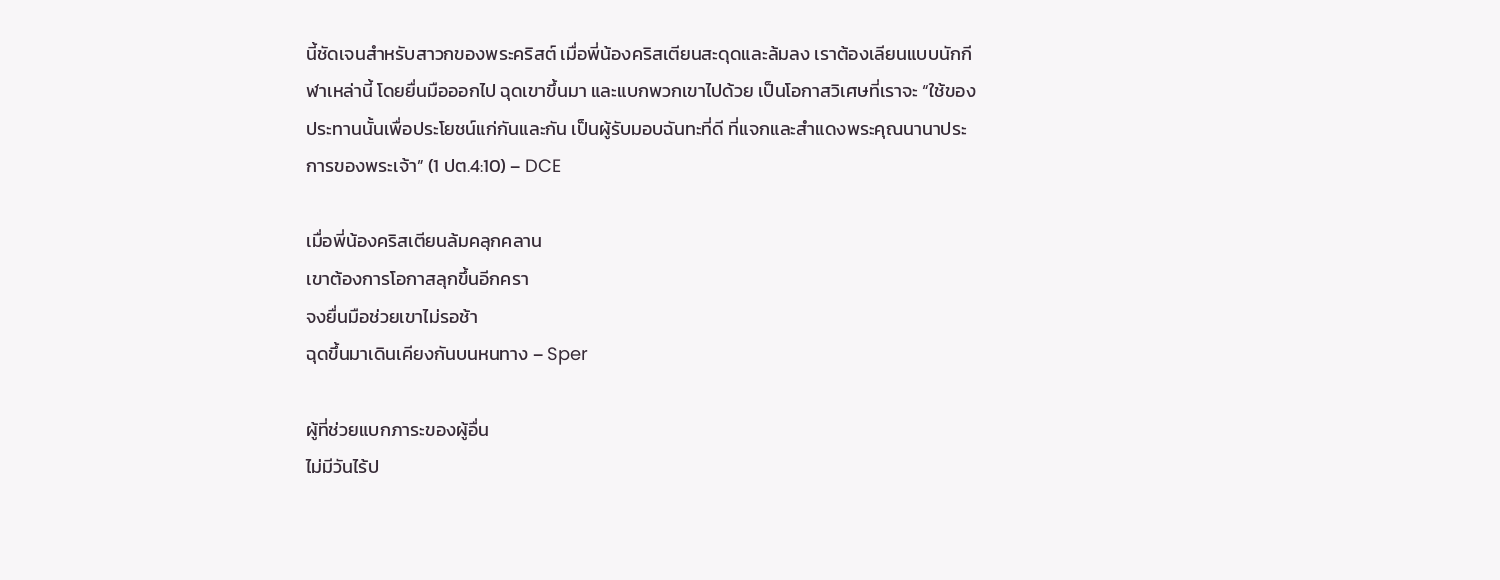นี้ชัดเจนสำหรับสาวกของพระคริสต์ เมื่อพี่น้องคริสเตียนสะดุดและล้มลง เราต้องเลียนแบบนักกีฬาเหล่านี้ โดยยื่นมือออกไป ฉุดเขาขึ้นมา และแบกพวกเขาไปด้วย เป็นโอกาสวิเศษที่เราจะ “ใช้ของประทานนั้นเพื่อประโยชน์แก่กันและกัน เป็นผู้รับมอบฉันทะที่ดี ที่แจกและสำแดงพระคุณนานาประการของพระเจ้า” (1 ปต.4:10) – DCE

เมื่อพี่น้องคริสเตียนล้มคลุกคลาน
เขาต้องการโอกาสลุกขึ้นอีกครา
จงยื่นมือช่วยเขาไม่รอช้า
ฉุดขึ้นมาเดินเคียงกันบนหนทาง – Sper

ผู้ที่ช่วยแบกภาระของผู้อื่น
ไม่มีวันไร้ป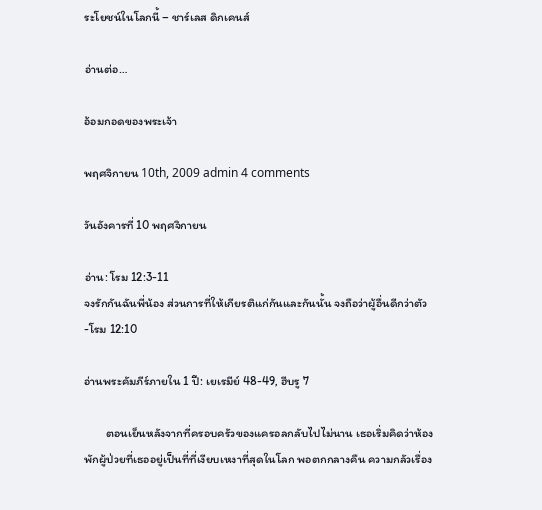ระโยชน์ในโลกนี้ – ชาร์เลส ดิกเคนส์

อ่านต่อ…

อ้อมกอดของพระเจ้า

พฤศจิกายน 10th, 2009 admin 4 comments

วันอังคารที่ 10 พฤศจิกายน

อ่าน: โรม 12:3-11
จงรักกันฉันพี่น้อง ส่วนการที่ให้เกียรติแก่กันและกันนั้น จงถือว่าผู้อื่นดีกว่าตัว -โรม 12:10

อ่านพระคัมภีร์ภายใน 1 ปี: เยเรมีย์ 48-49, ฮีบรู 7

        ตอนเย็นหลังจากที่ครอบครัวของแครอลกลับไปไม่นาน เธอเริ่มคิดว่าห้องพักผู้ป่วยที่เธออยู่เป็นที่ที่เงียบเหงาที่สุดในโลก พอตกกลางคืน ความกลัวเรื่อง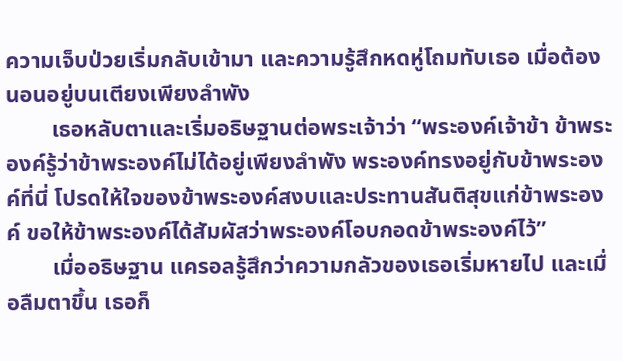ความเจ็บป่วยเริ่มกลับเข้ามา และความรู้สึกหดหู่โถมทับเธอ เมื่อต้องนอนอยู่บนเตียงเพียงลำพัง
        เธอหลับตาและเริ่มอธิษฐานต่อพระเจ้าว่า “พระองค์เจ้าข้า ข้าพระองค์รู้ว่าข้าพระองค์ไม่ได้อยู่เพียงลำพัง พระองค์ทรงอยู่กับข้าพระองค์ที่นี่ โปรดให้ใจของข้าพระองค์สงบและประทานสันติสุขแก่ข้าพระองค์ ขอให้ข้าพระองค์ได้สัมผัสว่าพระองค์โอบกอดข้าพระองค์ไว้”
        เมื่ออธิษฐาน แครอลรู้สึกว่าความกลัวของเธอเริ่มหายไป และเมื่อลืมตาขึ้น เธอก็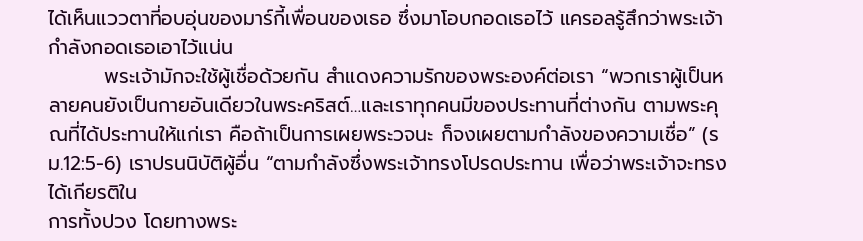ได้เห็นแววตาที่อบอุ่นของมาร์กี้เพื่อนของเธอ ซึ่งมาโอบกอดเธอไว้ แครอลรู้สึกว่าพระเจ้ากำลังกอดเธอเอาไว้แน่น
        พระเจ้ามักจะใช้ผู้เชื่อด้วยกัน สำแดงความรักของพระองค์ต่อเรา “พวกเราผู้เป็นหลายคนยังเป็นกายอันเดียวในพระคริสต์…และเราทุกคนมีของประทานที่ต่างกัน ตามพระคุณที่ได้ประทานให้แก่เรา คือถ้าเป็นการเผยพระวจนะ ก็จงเผยตามกำลังของความเชื่อ” (รม.12:5-6) เราปรนนิบัติผู้อื่น “ตามกำลังซึ่งพระเจ้าทรงโปรดประทาน เพื่อว่าพระเจ้าจะทรงได้เกียรติใน
การทั้งปวง โดยทางพระ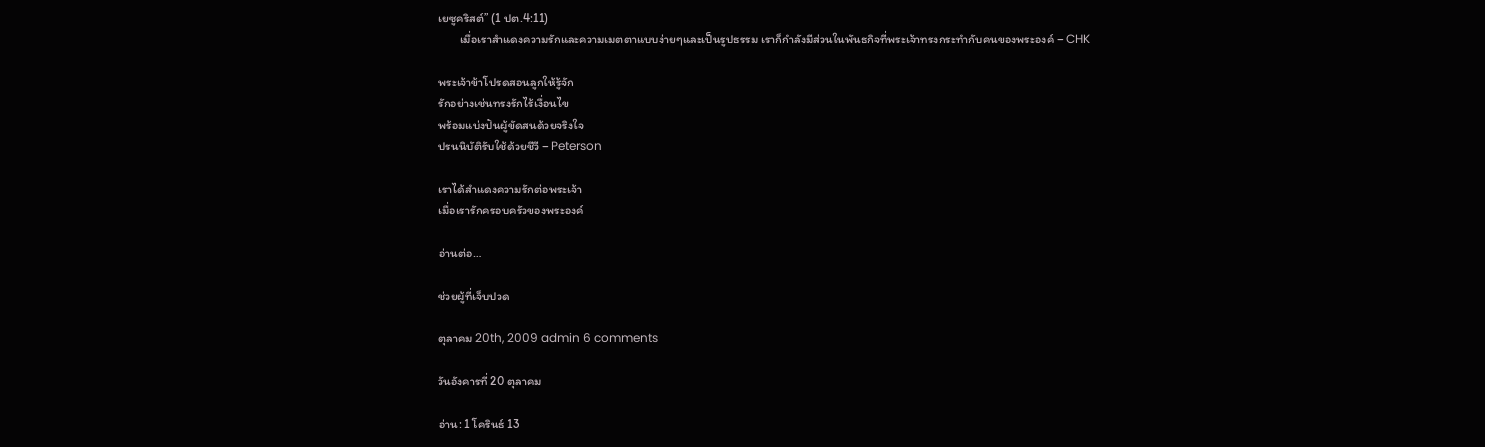เยซูคริสต์” (1 ปต.4:11)
        เมื่อเราสำแดงความรักและความเมตตาแบบง่ายๆและเป็นรูปธรรม เราก็กำลังมีส่วนในพันธกิจที่พระเจ้าทรงกระทำกับคนของพระองค์ – CHK

พระเจ้าข้าโปรดสอนลูกให้รู้จัก
รักอย่างเช่นทรงรักไร้เงื่อนไข
พร้อมแบ่งปันผู้ขัดสนด้วยจริงใจ
ปรนนิบัติรับใช้ด้วยชีวี – Peterson

เราได้สำแดงความรักต่อพระเจ้า
เมื่อเรารักครอบครัวของพระองค์

อ่านต่อ…

ช่วยผู้ที่เจ็บปวด

ตุลาคม 20th, 2009 admin 6 comments

วันอังคารที่ 20 ตุลาคม

อ่าน: 1 โครินธ์ 13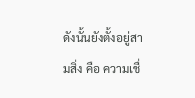ดังนั้นยังตั้งอยู่สามสิ่ง คือ ความเชื่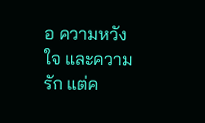อ ความหวังใจ และความรัก แต่ค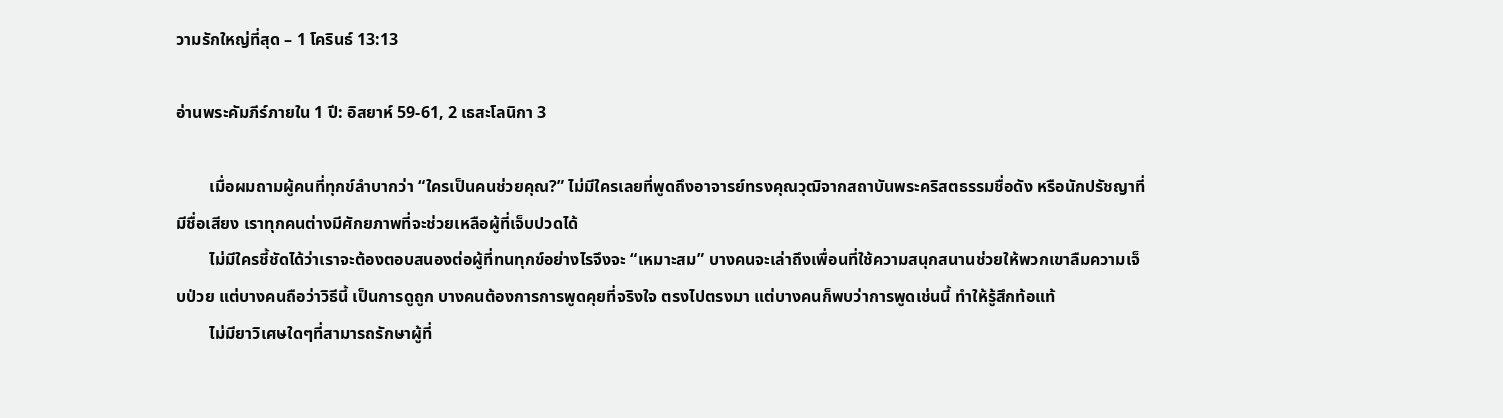วามรักใหญ่ที่สุด – 1 โครินธ์ 13:13

อ่านพระคัมภีร์ภายใน 1 ปี: อิสยาห์ 59-61, 2 เธสะโลนิกา 3

        เมื่อผมถามผู้คนที่ทุกข์ลำบากว่า “ใครเป็นคนช่วยคุณ?” ไม่มีใครเลยที่พูดถึงอาจารย์ทรงคุณวุฒิจากสถาบันพระคริสตธรรมชื่อดัง หรือนักปรัชญาที่มีชื่อเสียง เราทุกคนต่างมีศักยภาพที่จะช่วยเหลือผู้ที่เจ็บปวดได้
        ไม่มีใครชี้ชัดได้ว่าเราจะต้องตอบสนองต่อผู้ที่ทนทุกข์อย่างไรจึงจะ “เหมาะสม” บางคนจะเล่าถึงเพื่อนที่ใช้ความสนุกสนานช่วยให้พวกเขาลืมความเจ็บป่วย แต่บางคนถือว่าวิธีนี้ เป็นการดูถูก บางคนต้องการการพูดคุยที่จริงใจ ตรงไปตรงมา แต่บางคนก็พบว่าการพูดเช่นนี้ ทำให้รู้สึกท้อแท้
        ไม่มียาวิเศษใดๆที่สามารถรักษาผู้ที่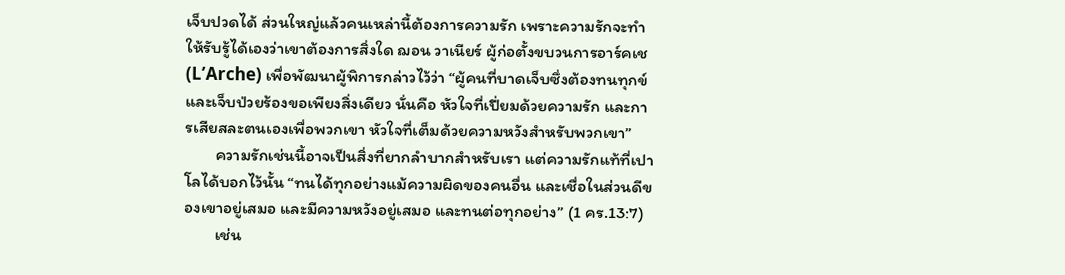เจ็บปวดได้ ส่วนใหญ่แล้วคนเหล่านี้ต้องการความรัก เพราะความรักจะทำให้รับรู้ได้เองว่าเขาต้องการสิ่งใด ฌอน วาเนียร์ ผู้ก่อตั้งขบวนการอาร์คเช (L’Arche) เพื่อพัฒนาผู้พิการกล่าวไว้ว่า “ผู้คนที่บาดเจ็บซึ่งต้องทนทุกข์และเจ็บป่วยร้องขอเพียงสิ่งเดียว นั่นคือ หัวใจที่เปี่ยมด้วยความรัก และการเสียสละตนเองเพื่อพวกเขา หัวใจที่เต็มด้วยความหวังสำหรับพวกเขา”
        ความรักเช่นนี้อาจเป็นสิ่งที่ยากลำบากสำหรับเรา แต่ความรักแท้ที่เปาโลได้บอกไว้นั้น “ทนได้ทุกอย่างแม้ความผิดของคนอื่น และเชื่อในส่วนดีของเขาอยู่เสมอ และมีความหวังอยู่เสมอ และทนต่อทุกอย่าง” (1 คร.13:7)
        เช่น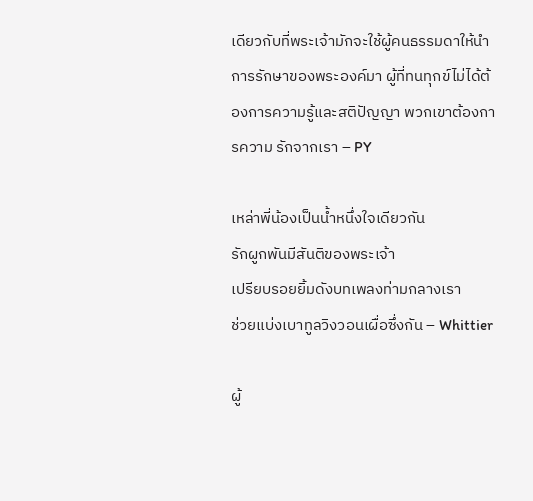เดียวกับที่พระเจ้ามักจะใช้ผู้คนธรรมดาให้นำการรักษาของพระองค์มา ผู้ที่ทนทุกข์ไม่ได้ต้องการความรู้และสติปัญญา พวกเขาต้องการความ รักจากเรา – PY

เหล่าพี่น้องเป็นน้ำหนึ่งใจเดียวกัน
รักผูกพันมีสันติของพระเจ้า
เปรียบรอยยิ้มดังบทเพลงท่ามกลางเรา
ช่วยแบ่งเบาทูลวิงวอนเผื่อซึ่งกัน – Whittier

ผู้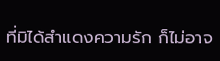ที่มิได้สำแดงความรัก ก็ไม่อาจ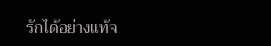รักได้อย่างแท้จ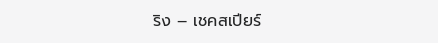ริง – เชคสเปียร์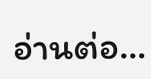อ่านต่อ…